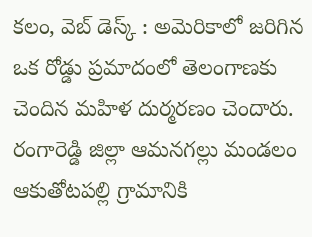కలం, వెబ్ డెస్క్ : అమెరికాలో జరిగిన ఒక రోడ్డు ప్రమాదంలో తెలంగాణకు చెందిన మహిళ దుర్మరణం చెందారు. రంగారెడ్డి జిల్లా ఆమనగల్లు మండలం ఆకుతోటపల్లి గ్రామానికి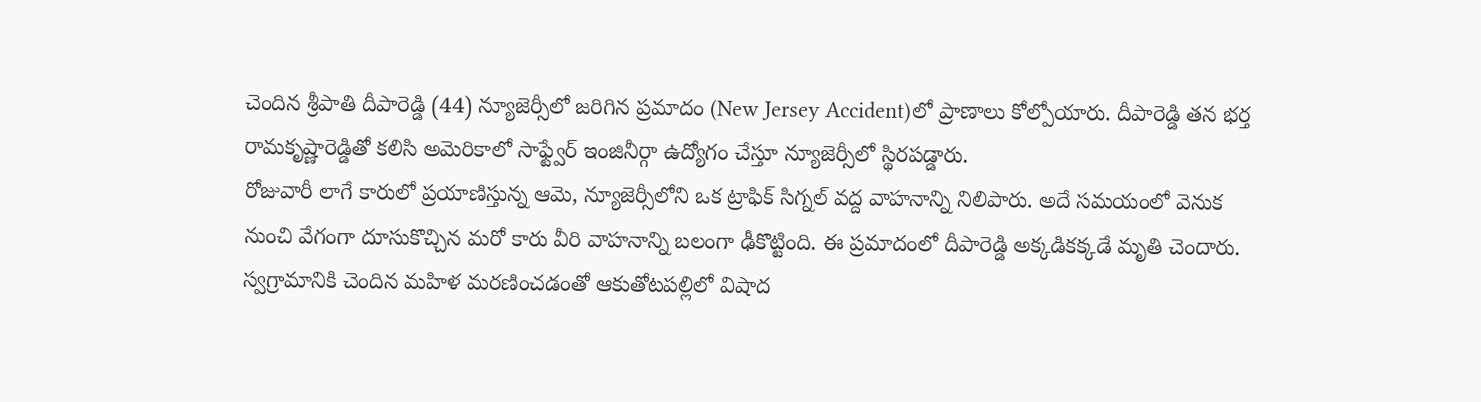చెందిన శ్రీపాతి దీపారెడ్డి (44) న్యూజెర్సీలో జరిగిన ప్రమాదం (New Jersey Accident)లో ప్రాణాలు కోల్పోయారు. దీపారెడ్డి తన భర్త రామకృష్ణారెడ్డితో కలిసి అమెరికాలో సాఫ్ట్వేర్ ఇంజినీర్గా ఉద్యోగం చేస్తూ న్యూజెర్సీలో స్థిరపడ్డారు.
రోజువారీ లాగే కారులో ప్రయాణిస్తున్న ఆమె, న్యూజెర్సీలోని ఒక ట్రాఫిక్ సిగ్నల్ వద్ద వాహనాన్ని నిలిపారు. అదే సమయంలో వెనుక నుంచి వేగంగా దూసుకొచ్చిన మరో కారు వీరి వాహనాన్ని బలంగా ఢీకొట్టింది. ఈ ప్రమాదంలో దీపారెడ్డి అక్కడికక్కడే మృతి చెందారు. స్వగ్రామానికి చెందిన మహిళ మరణించడంతో ఆకుతోటపల్లిలో విషాద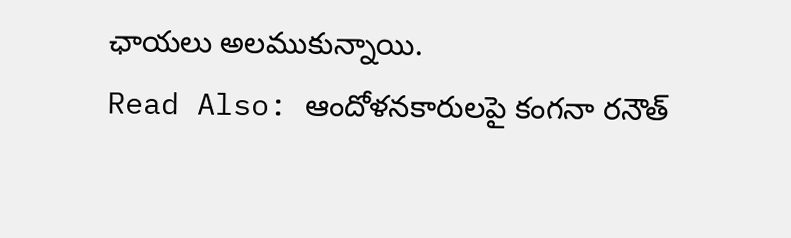ఛాయలు అలముకున్నాయి.
Read Also: ఆందోళనకారులపై కంగనా రనౌత్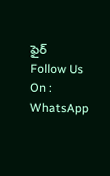ఫైర్
Follow Us On : WhatsApp